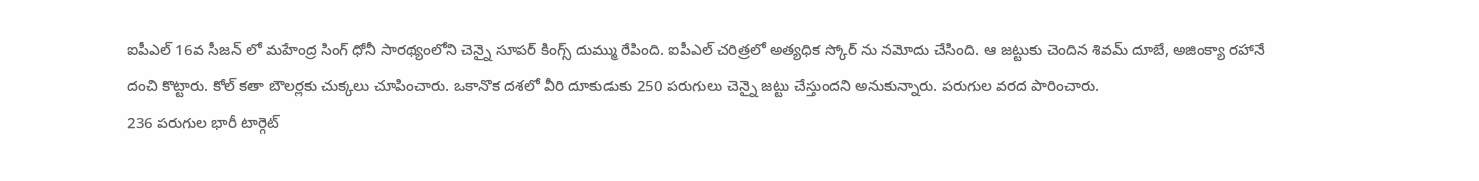ఐపీఎల్ 16వ సీజన్ లో మహేంద్ర సింగ్ ధోనీ సారథ్యంలోని చెన్నై సూపర్ కింగ్స్ దుమ్ము రేపింది. ఐపీఎల్ చరిత్రలో అత్యధిక స్కోర్ ను నమోదు చేసింది. ఆ జట్టుకు చెందిన శివమ్ దూబే, అజింక్యా రహానే దంచి కొట్టారు. కోల్ కతా బౌలర్లకు చుక్కలు చూపించారు. ఒకానొక దశలో వీరి దూకుడుకు 250 పరుగులు చెన్నై జట్టు చేస్తుందని అనుకున్నారు. పరుగుల వరద పారించారు.
236 పరుగుల భారీ టార్గెట్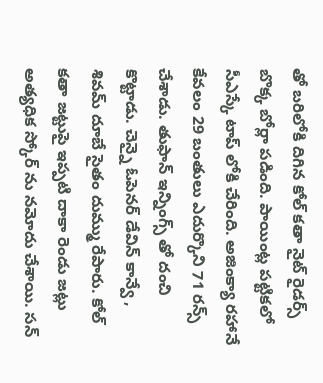తో బరిలోకి దిగిన కోల్ కతా నైట్ రైడర్స్ బొక్క బోర్లా పడింది. పాయింట్ల పట్టికలో సీఎస్కే టాప్ లోకి చేరింది. అజింక్యా రహానే కేవలం 29 బంతులు ఎదుర్కొని 71 రన్స్ చేశాడు. తుఫాన్ ఇన్నింగ్స్ తో దంచి కొట్టాడు. చెన్నై ఓపెనర్ డేవిన్ కాన్వే , శివమ్ దూబే సైతం దుమ్ము రేపారు. కోల్ కతా జట్టుపై ఇప్పటి దాకా రెండు జట్లు అత్యధిక స్కోర్ ను నమోదు చేశాయి. సన్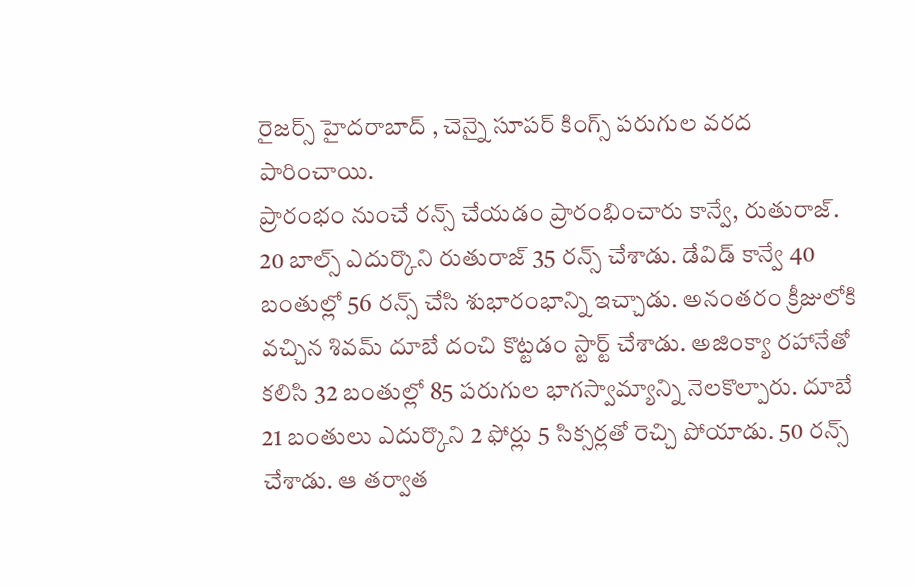రైజర్స్ హైదరాబాద్ , చెన్నై సూపర్ కింగ్స్ పరుగుల వరద పారించాయి.
ప్రారంభం నుంచే రన్స్ చేయడం ప్రారంభించారు కాన్వే, రుతురాజ్. 20 బాల్స్ ఎదుర్కొని రుతురాజ్ 35 రన్స్ చేశాడు. డేవిడ్ కాన్వే 40 బంతుల్లో 56 రన్స్ చేసి శుభారంభాన్ని ఇచ్చాడు. అనంతరం క్రీజులోకి వచ్చిన శివమ్ దూబే దంచి కొట్టడం స్టార్ట్ చేశాడు. అజింక్యా రహానేతో కలిసి 32 బంతుల్లో 85 పరుగుల భాగస్వామ్యాన్ని నెలకొల్పారు. దూబే 21 బంతులు ఎదుర్కొని 2 ఫోర్లు 5 సిక్సర్లతో రెచ్చి పోయాడు. 50 రన్స్ చేశాడు. ఆ తర్వాత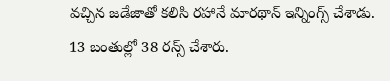వచ్చిన జడేజాతో కలిసి రహానే మారథాన్ ఇన్నింగ్స్ చేశాడు. 13 బంతుల్లో 38 రన్స్ చేశారు.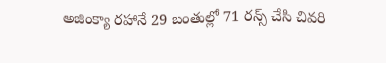అజింక్యా రహానే 29 బంతుల్లో 71 రన్స్ చేసి చివరి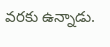వరకు ఉన్నాడు.